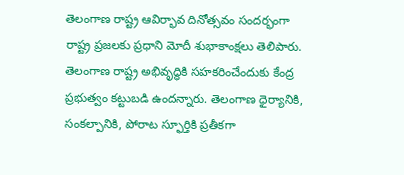తెలంగాణ రాష్ట్ర ఆవిర్భావ దినోత్సవం సందర్భంగా రాష్ట్ర ప్రజలకు ప్రధాని మోదీ శుభాకాంక్షలు తెలిపారు. తెలంగాణ రాష్ట్ర అభివృద్ధికి సహకరించేందుకు కేంద్ర ప్రభుత్వం కట్టుబడి ఉందన్నారు. తెలంగాణ ధైర్యానికి, సంకల్పానికి, పోరాట స్ఫూర్తికి ప్రతీకగా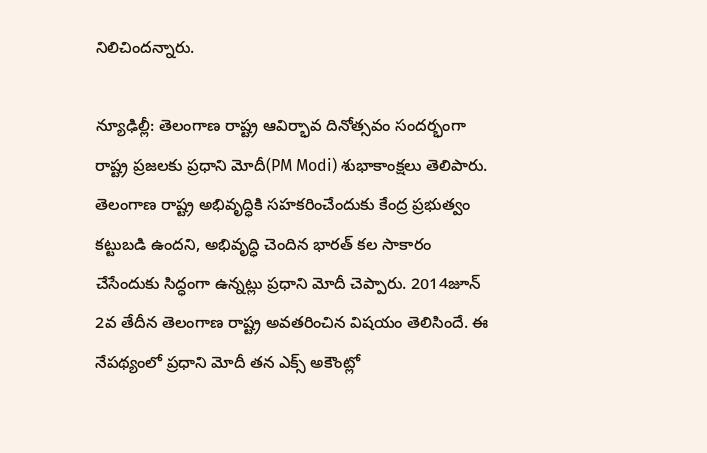నిలిచిందన్నారు.

న్యూఢిల్లీ: తెలంగాణ రాష్ట్ర ఆవిర్భావ దినోత్సవం సందర్భంగా రాష్ట్ర ప్రజలకు ప్రధాని మోదీ(PM Modi) శుభాకాంక్షలు తెలిపారు. తెలంగాణ రాష్ట్ర అభివృద్ధికి సహకరించేందుకు కేంద్ర ప్రభుత్వం కట్టుబడి ఉందని, అభివృద్ధి చెందిన భారత్ కల సాకారం చేసేందుకు సిద్ధంగా ఉన్నట్లు ప్రధాని మోదీ చెప్పారు. 2014జూన్ 2వ తేదీన తెలంగాణ రాష్ట్ర అవతరించిన విషయం తెలిసిందే. ఈ నేపథ్యంలో ప్రధాని మోదీ తన ఎక్స్ అకౌంట్లో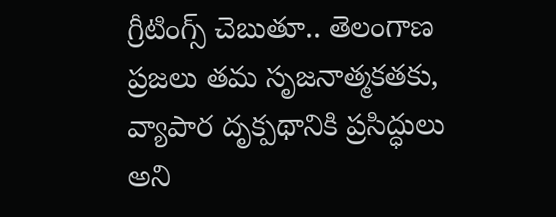గ్రీటింగ్స్ చెబుతూ.. తెలంగాణ ప్రజలు తమ సృజనాత్మకతకు, వ్యాపార దృక్పథానికి ప్రసిద్ధులు అని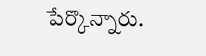పేర్కొన్నారు.